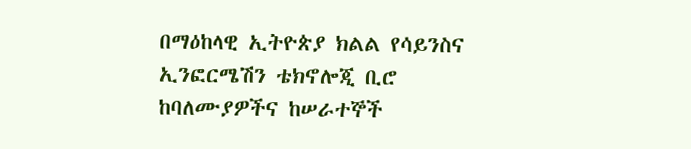በማዕከላዊ ኢትዮጵያ ክልል የሳይንስና ኢንፎርሜሽን ቴክኖሎጂ ቢሮ ከባለሙያዎችና ከሠራተኞች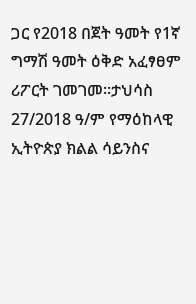ጋር የ2018 በጀት ዓመት የ1ኛ ግማሽ ዓመት ዕቅድ አፈፃፀም ሪፖርት ገመገመ።ታህሳስ 27/2018 ዓ/ም የማዕከላዊ ኢትዮጵያ ክልል ሳይንስና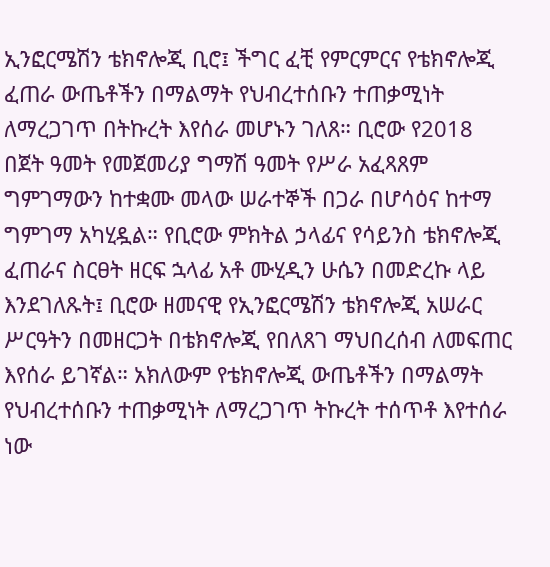ኢንፎርሜሽን ቴክኖሎጂ ቢሮ፤ ችግር ፈቺ የምርምርና የቴክኖሎጂ ፈጠራ ውጤቶችን በማልማት የህብረተሰቡን ተጠቃሚነት ለማረጋገጥ በትኩረት እየሰራ መሆኑን ገለጸ። ቢሮው የ2018 በጀት ዓመት የመጀመሪያ ግማሽ ዓመት የሥራ አፈጻጸም ግምገማውን ከተቋሙ መላው ሠራተኞች በጋራ በሆሳዕና ከተማ ግምገማ አካሂዷል። የቢሮው ምክትል ኃላፊና የሳይንስ ቴክኖሎጂ ፈጠራና ስርፀት ዘርፍ ኋላፊ አቶ ሙሂዲን ሁሴን በመድረኩ ላይ እንደገለጹት፤ ቢሮው ዘመናዊ የኢንፎርሜሽን ቴክኖሎጂ አሠራር ሥርዓትን በመዘርጋት በቴክኖሎጂ የበለጸገ ማህበረሰብ ለመፍጠር እየሰራ ይገኛል። አክለውም የቴክኖሎጂ ውጤቶችን በማልማት የህብረተሰቡን ተጠቃሚነት ለማረጋገጥ ትኩረት ተሰጥቶ እየተሰራ ነው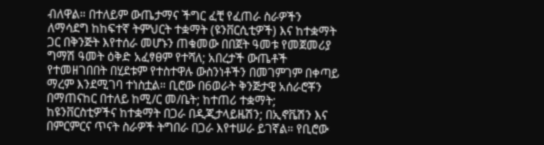ብለዋል። በተለይም ውጤታማና ችግር ፈቺ የፈጠራ ስራዎችን ለማሳደግ ከከፍተኛ ትምህርት ተቋማት (ዩንቨርሲቲዎች) እና ከተቋማት ጋር በቅንጅት እየተሰራ መሆኑን ጠቁመው በበጀት ዓመቱ የመጀመሪያ ግማሽ ዓመት ዕቅድ አፈፃፀም የተሻለ; አበረታች ውጤቶች የተመዘገበበት በሂደቱም የተስተዋሉ ውስንነቶችን በመገምገም በቀጣይ ማረም እንደሚገባ ተነስቷል። ቢሮው በ6ወራት ቅንጅታዊ አሰራሮቾን በማጠናከር በተለይ ከሚ/ር መ/ቤት; ከተጠሪ ተቋማት; ከዩንቨርስቲዎችና ከተቋማት በጋራ በዲጂታላይዜሽን; በኢኖቬሽን እና በምርምርና ጥናት ስራዎች ትግበራ በጋራ እየተሠራ ይገኛል። የቢሮው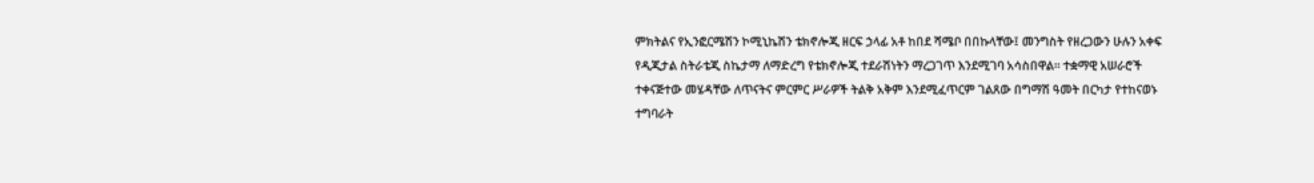ምክትልና የኢንፎርሜሽን ኮሚኒኬሽን ቴክኖሎጂ ዘርፍ ኃላፊ አቶ ከበደ ሻሜቦ በበኩላቸው፤ መንግስት የዘረጋውን ሁሉን አቀፍ የዲጂታል ስትራቴጂ ስኬታማ ለማድረግ የቴክኖሎጂ ተደራሽነትን ማረጋገጥ እንደሚገባ አሳስበዋል። ተቋማዊ አሠራሮች ተቀናጅተው መሄዳቸው ለጥናትና ምርምር ሥራዎች ትልቅ አቅም እንደሚፈጥርም ገልጸው በግማሽ ዓመት በርካታ የተከናወኑ ተግባራት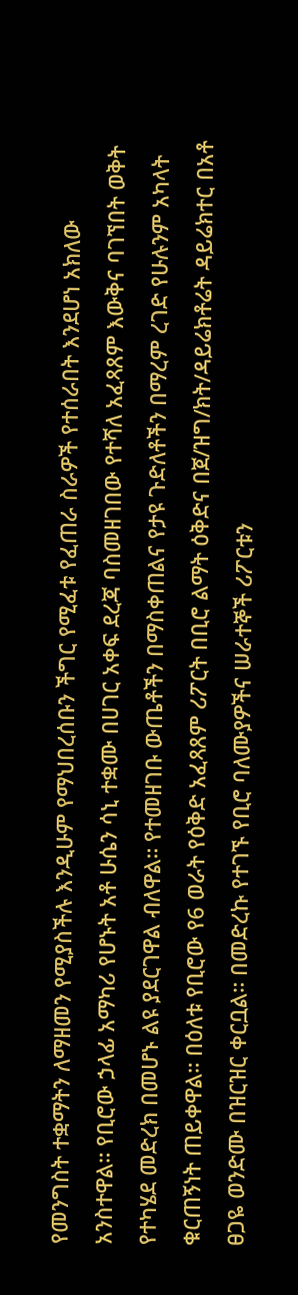የመንግስት ተቋማትን ለማዘመን የሚያስችሉ እንዲሁም የማህበረሰቡን ችግር የሚፈቱ የፈጠራ ስራዎች የተሰራበት እንደሆነ አክለው አንስተዋል። የቢሮው ኃላፊ አማካሪ የሆኑት አቶ ሁሴን ሳኒ ተቋሙ በሀገር አቀፍ ደረጃ ባስመዘገበው የተሻለ አፈጻጸም እውቅና ባገኘበት ወቅት የተካሄደ መድረክ በመሆኑ ልዩ ያደርገዋል ብለዋል። የተመዘገቡ ውጤቶችን በማስቀጠልና የታዩ ጉድለቶችን በማረም ረገድ የሁሉንም አካላት ቁርጠኝነት ጠይቀዋል። በዕለቱ የቢሮው የ6 ወራት የዕቅድ አፈጻጸም ሪፖርት በቢሮ ልማት ዕቅድና በጀ/ዝግ/ክት/ዳይሬክቶሬት ዳይሬክተር በአቶ ፀጋዬ ወንድሙ በዝርዝር ቀርቧል። በመድረኩ የተገኙ የቢሮ ባለሙያዎችና ሠራተኞች ሪፖርቱን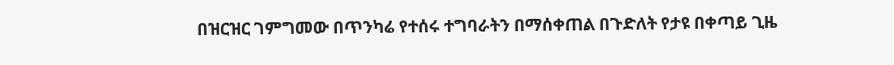በዝርዝር ገምግመው በጥንካሬ የተሰሩ ተግባራትን በማሰቀጠል በጉድለት የታዩ በቀጣይ ጊዜ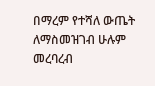በማረም የተሻለ ውጤት ለማስመዝገብ ሁሉም መረባረብ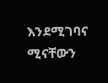እንደሚገባና ሚናቸውን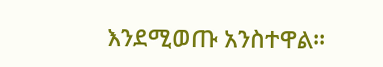እንደሚወጡ አንስተዋል።